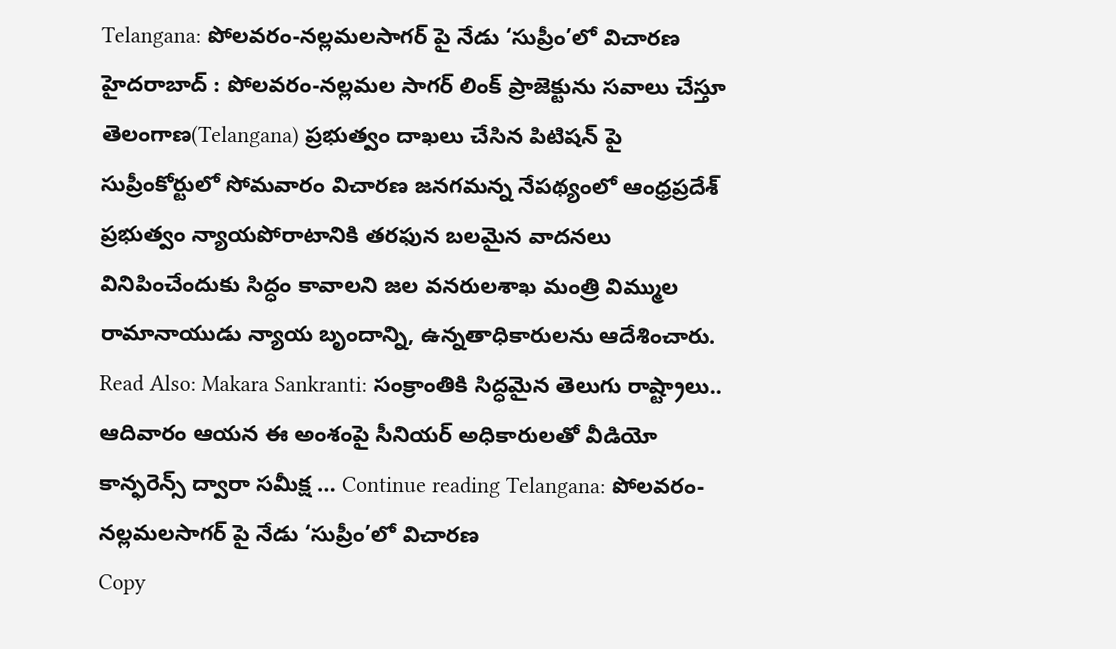Telangana: పోలవరం-నల్లమలసాగర్ పై నేడు ‘సుప్రీం’లో విచారణ
హైదరాబాద్ : పోలవరం-నల్లమల సాగర్ లింక్ ప్రాజెక్టును సవాలు చేస్తూ తెలంగాణ(Telangana) ప్రభుత్వం దాఖలు చేసిన పిటిషన్ పై సుప్రీంకోర్టులో సోమవారం విచారణ జనగమన్న నేపథ్యంలో ఆంధ్రప్రదేశ్ ప్రభుత్వం న్యాయపోరాటానికి తరఫున బలమైన వాదనలు వినిపించేందుకు సిద్ధం కావాలని జల వనరులశాఖ మంత్రి విమ్ముల రామానాయుడు న్యాయ బృందాన్ని, ఉన్నతాధికారులను ఆదేశించారు. Read Also: Makara Sankranti: సంక్రాంతికి సిద్ధమైన తెలుగు రాష్ట్రాలు.. ఆదివారం ఆయన ఈ అంశంపై సీనియర్ అధికారులతో వీడియో కాన్ఫరెన్స్ ద్వారా సమీక్ష … Continue reading Telangana: పోలవరం-నల్లమలసాగర్ పై నేడు ‘సుప్రీం’లో విచారణ
Copy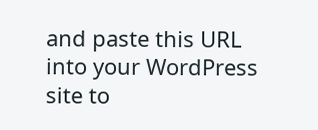and paste this URL into your WordPress site to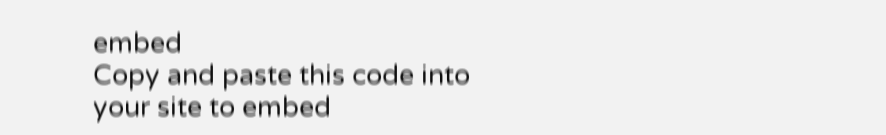embed
Copy and paste this code into your site to embed